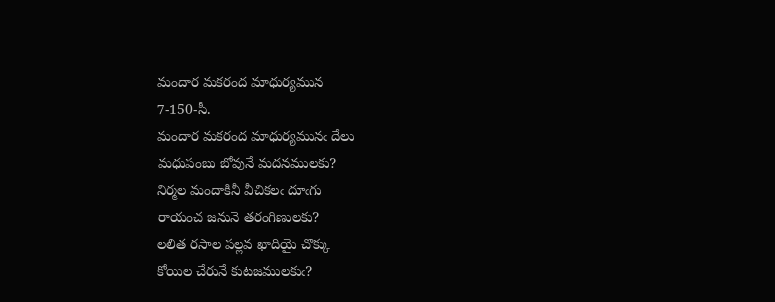మందార మకరంద మాధుర్యమున
7-150-సీ.
మందార మకరంద మాధుర్యమునఁ దేలు
మధుపంబు బోవునే మదనములకు?
నిర్మల మందాకినీ వీచికలఁ దూఁగు
రాయంచ జనునె తరంగిణులకు?
లలిత రసాల పల్లవ ఖాదియై చొక్కు
కోయిల చేరునే కుటజములకుఁ?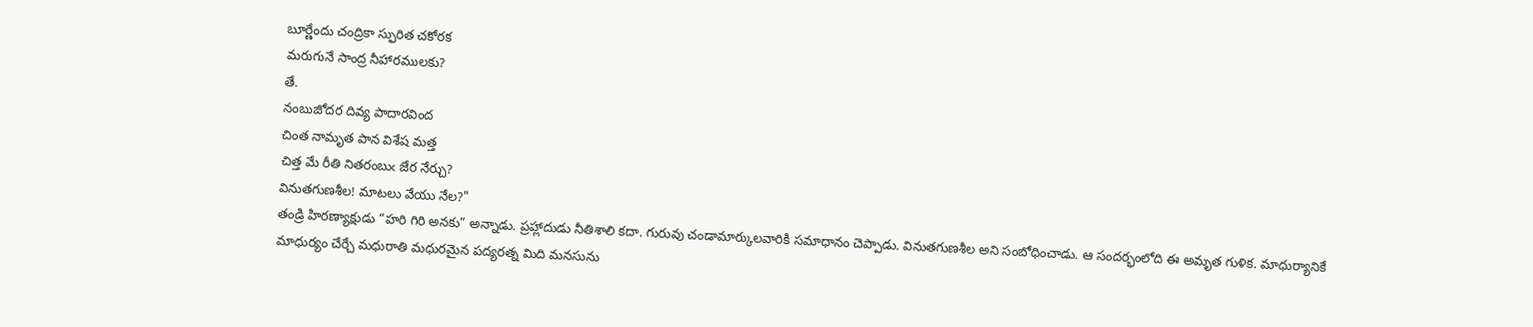బూర్ణేందు చంద్రికా స్ఫురిత చకోరక
మరుగునే సాంద్ర నీహారములకు?
తే.
నంబుజోదర దివ్య పాదారవింద
చింత నామృత పాన విశేష మత్త
చిత్త మే రీతి నితరంబుఁ జేర నేర్చు?
వినుతగుణశీల! మాటలు వేయు నేల?"
తండ్రి హిరణ్యాక్షుడు “హరి గిరి అనకు” అన్నాడు. ప్రహ్లాదుడు నీతిశాలి కదా. గురువు చండామార్కులవారికి సమాధానం చెప్పాడు. వినుతగుణశీల అని సంబోధించాడు. ఆ సందర్భంలోది ఈ అమృత గుళిక. మాధుర్యానికే మాధుర్యం చేర్చే మధురాతి మధురమైన పద్యరత్న మిది మనసును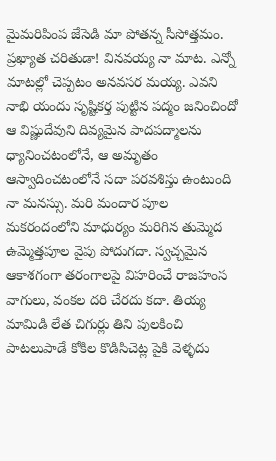మైమరిపింప జేసెడి మా పోతన్న సీసోత్తమం.
ప్రఖ్యాత చరితుడా! వినవయ్య నా మాట. ఎన్నో మాటల్లో చెప్పటం అనవసర మయ్య. ఎవని నాభి యందు సృష్టికర్త పుట్టిన పద్మం జనించిందో ఆ విష్ణుదేవుని దివ్యమైన పాదపద్మాలను ధ్యానించటంలోనే, ఆ అమృతం ఆస్వాదించటంలోనే సదా పరవశిస్తు ఉంటుంది నా మనస్సు. మరి మందార పూల మకరందంలోని మాధుర్యం మరిగిన తుమ్మెద ఉమ్మెత్తపూల వైపు పోదుగదా. స్వచ్చమైన ఆకాశగంగా తరంగాలపై విహరించే రాజహంస వాగులు, వంకల దరి చేరదు కదా. తియ్య మామిడి లేత చిగుర్లు తిని పులకించి పాటలుపాడే కోకిల కొడిసిచెట్ల పైకి వెళ్ళదు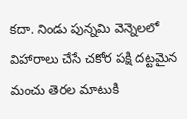కదా. నిండు పున్నమి వెన్నెలలో విహారాలు చేసే చకోర పక్షి దట్టమైన మంచు తెరల మాటుకి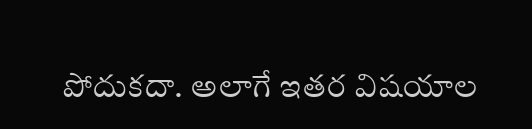పోదుకదా. అలాగే ఇతర విషయాల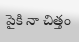పైకి నా చిత్తం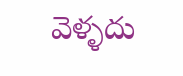వెళ్ళదు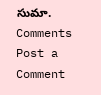సుమా.
Comments
Post a Comment